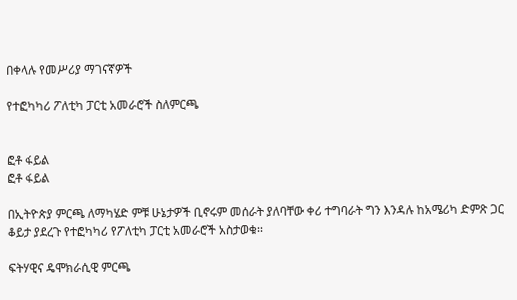በቀላሉ የመሥሪያ ማገናኛዎች

የተፎካካሪ ፖለቲካ ፓርቲ አመራሮች ስለምርጫ


ፎቶ ፋይል
ፎቶ ፋይል

በኢትዮጵያ ምርጫ ለማካሄድ ምቹ ሁኔታዎች ቢኖሩም መሰራት ያለባቸው ቀሪ ተግባራት ግን እንዳሉ ከአሜሪካ ድምጽ ጋር ቆይታ ያደረጉ የተፎካካሪ የፖለቲካ ፓርቲ አመራሮች አስታወቁ፡፡

ፍትሃዊና ዴሞክራሲዊ ምርጫ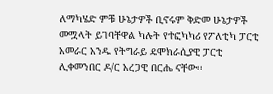ለማካሄድ ምቹ ሁኔታዎች ቢኖሩም ቅድመ ሁኔታዎች መሟላት ይገባቸዋል ካሉት የተፎካካሪ የፖለቲካ ፓርቲ አመራር አንዱ የትግራይ ዴሞክራሲያዊ ፓርቲ ሊቀመንበር ዶ/ር አረጋዊ በርሔ ናቸው፡፡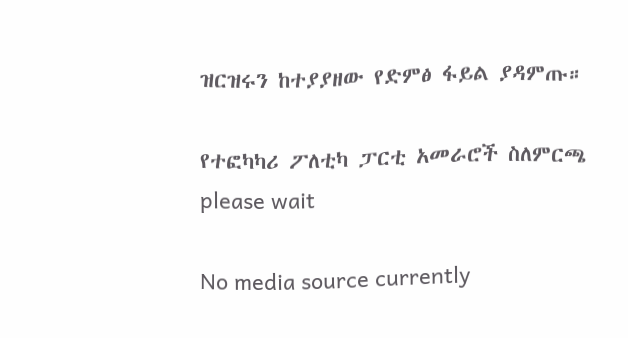ዝርዝሩን ከተያያዘው የድምፅ ፋይል ያዳምጡ።

የተፎካካሪ ፖለቲካ ፓርቲ አመራሮች ስለምርጫ
please wait

No media source currently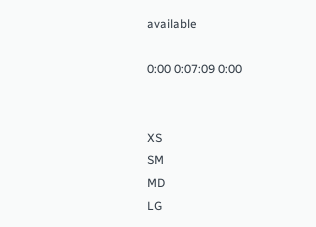available

0:00 0:07:09 0:00


XS
SM
MD
LG